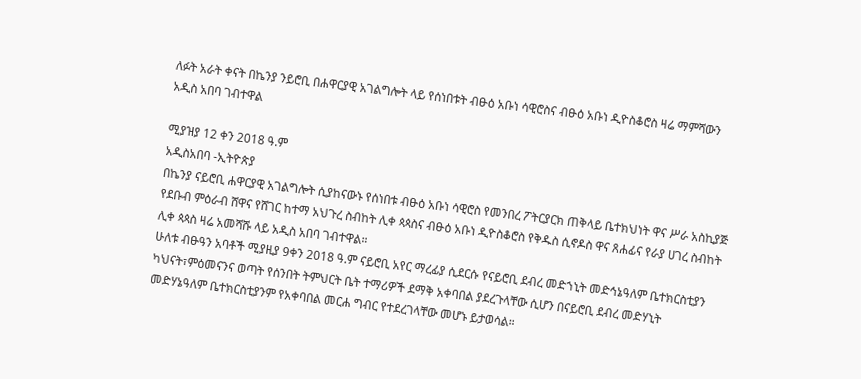ለፉት አራት ቀናት በኬንያ ንይሮቢ በሐዋርያዊ አገልግሎት ላይ የሰነበቱት ብፁዕ አቡነ ሳዊሮስና ብፁዕ አቡነ ዲዮስቆሮስ ዛሬ ማምሻውን አዲስ አበባ ገብተዋል

ሚያዝያ 12 ቀን 2018 ዓ.ም
አዲስአበባ -ኢትዮጵያ
በኬንያ ናይሮቢ ሐዋርያዊ አገልግሎት ሲያከናውኑ የሰነበቱ ብፁዕ አቡነ ሳዊሮስ የመንበረ ፖትርያርክ ጠቅላይ ቤተክህነት ዋና ሥራ አስኪያጅ የደቡብ ምዕራብ ሸዋና የሸገር ከተማ አህጉረ ስብከት ሊቀ ጳጳስና ብፁዕ አቡነ ዲዮስቆሮስ የቅዱስ ሲኖዶስ ዋና ጸሐፊና የራያ ሀገረ ስብከት ሊቀ ጳጳስ ዛሬ አመሻሹ ላይ አዲስ አበባ ገብተዋል።
ሁለቱ ብፁዓን አባቶች ሚያዚያ 9ቀን 2018 ዓ.ም ናይሮቢ አየር ማረፊያ ሲደርሱ የናይሮቢ ደብረ መድኀኒት መድኅኔዓለም ቤተክርስቲያን ካህናት፣ምዕመናንና ወጣት የሰንበት ትምህርት ቤት ተማሪዎች ደማቅ አቀባበል ያደረጉላቸው ሲሆን በናይሮቢ ደብረ መድሃኒት መድሃኔዓለም ቤተክርስቲያንም የአቀባበል መርሐ ግብር የተደረገላቸው መሆኑ ይታወሳል።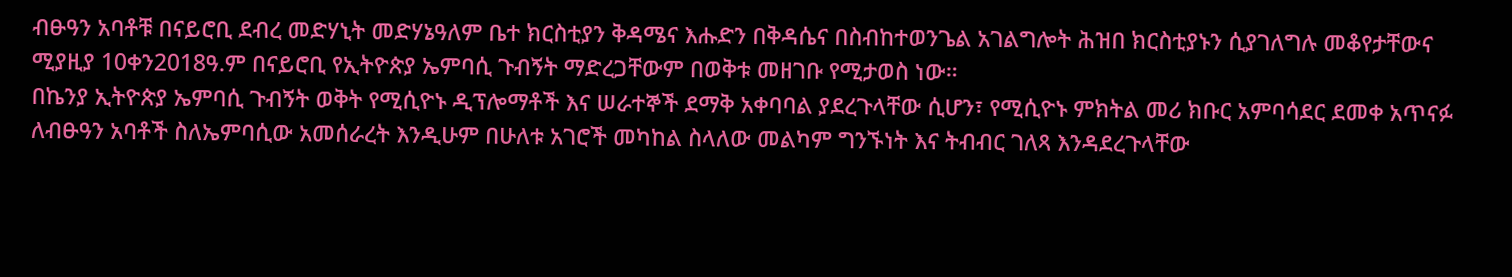ብፁዓን አባቶቹ በናይሮቢ ደብረ መድሃኒት መድሃኔዓለም ቤተ ክርስቲያን ቅዳሜና እሑድን በቅዳሴና በስብከተወንጌል አገልግሎት ሕዝበ ክርስቲያኑን ሲያገለግሉ መቆየታቸውና
ሚያዚያ 10ቀን2018ዓ.ም በናይሮቢ የኢትዮጵያ ኤምባሲ ጉብኝት ማድረጋቸውም በወቅቱ መዘገቡ የሚታወስ ነው።
በኬንያ ኢትዮጵያ ኤምባሲ ጉብኝት ወቅት የሚሲዮኑ ዲፕሎማቶች እና ሠራተኞች ደማቅ አቀባባል ያደረጉላቸው ሲሆን፣ የሚሲዮኑ ምክትል መሪ ክቡር አምባሳደር ደመቀ አጥናፉ ለብፁዓን አባቶች ስለኤምባሲው አመሰራረት እንዲሁም በሁለቱ አገሮች መካከል ስላለው መልካም ግንኙነት እና ትብብር ገለጻ እንዳደረጉላቸው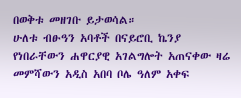በወቅቱ መዘገቡ ይታወሳል።
ሁለቱ ብፁዓን አባቶች በናይሮቢ ኬንያ የነበራቸውን ሐዋርያዊ አገልግሎት አጠናቀው ዛሬ መምሻውን አዲስ አበባ ቦሌ ዓለም አቀፍ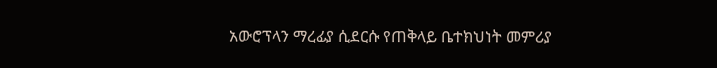አውሮፕላን ማረፊያ ሲደርሱ የጠቅላይ ቤተክህነት መምሪያ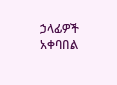ኃላፊዎች አቀባበል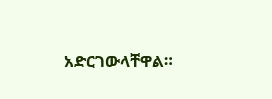አድርገውላቸዋል።